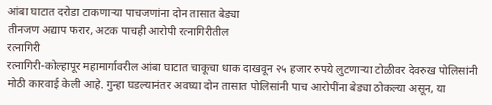आंबा घाटात दरोडा टाकणाऱ्या पाचजणांना दोन तासात बेड्या
तीनजण अद्याप फरार, अटक पाचही आरोपी रत्नागिरीतील
रत्नागिरी
रत्नागिरी-कोल्हापूर महामार्गावरील आंबा घाटात चाकूचा धाक दाखवून २५ हजार रुपये लुटणाऱ्या टोळीवर देवरुख पोलिसांनी मोठी कारवाई केली आहे. गुन्हा घडल्यानंतर अवघ्या दोन तासात पोलिसांनी पाच आरोपींना बेड्या ठोकल्या असून, या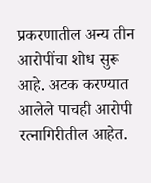प्रकरणातील अन्य तीन आरोपींचा शोध सुरू आहे. अटक करण्यात आलेले पाचही आरोपी रत्नागिरीतील आहेत.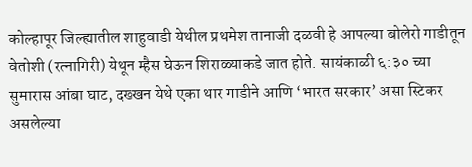कोल्हापूर जिल्ह्यातील शाहुवाडी येथील प्रथमेश तानाजी दळवी हे आपल्या बोलेरो गाडीतून वेतोशी (रत्नागिरी) येथून म्हैस घेऊन शिराळ्याकडे जात होते. सायंकाळी ६:३० च्या सुमारास आंबा घाट, दख्खन येथे एका थार गाडीने आणि ‘भारत सरकार’ असा स्टिकर असलेल्या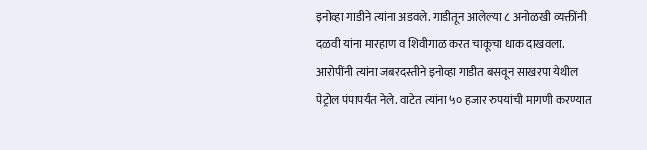इनोव्हा गाडीने त्यांना अडवले. गाडीतून आलेल्या ८ अनोळखी व्यक्तींनी दळवी यांना मारहाण व शिवीगाळ करत चाकूचा धाक दाखवला.
आरोपींनी त्यांना जबरदस्तीने इनोव्हा गाडीत बसवून साखरपा येथील पेट्रोल पंपापर्यंत नेले. वाटेत त्यांना ५० हजार रुपयांची मागणी करण्यात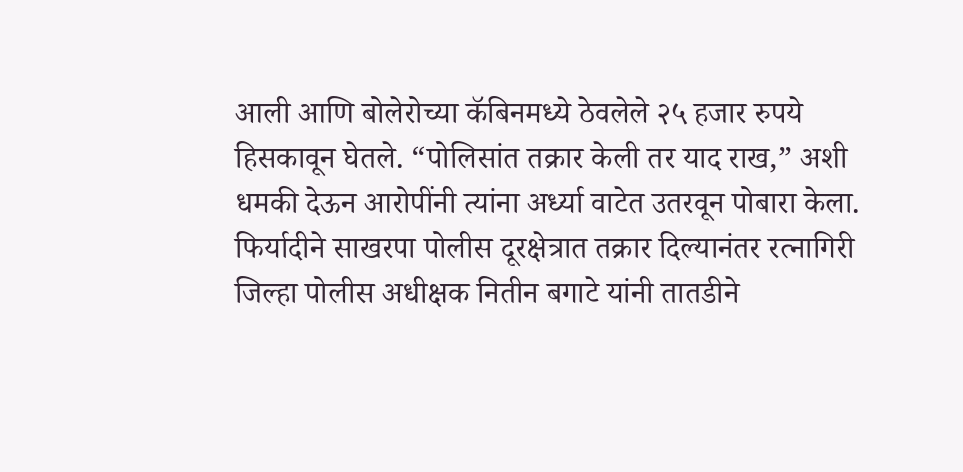आली आणि बोलेरोच्या कॅबिनमध्ये ठेवलेले २५ हजार रुपये हिसकावून घेतले. “पोलिसांत तक्रार केली तर याद राख,” अशी धमकी देऊन आरोपींनी त्यांना अर्ध्या वाटेत उतरवून पोबारा केला.
फिर्यादीने साखरपा पोलीस दूरक्षेत्रात तक्रार दिल्यानंतर रत्नागिरी जिल्हा पोलीस अधीक्षक नितीन बगाटे यांनी तातडीने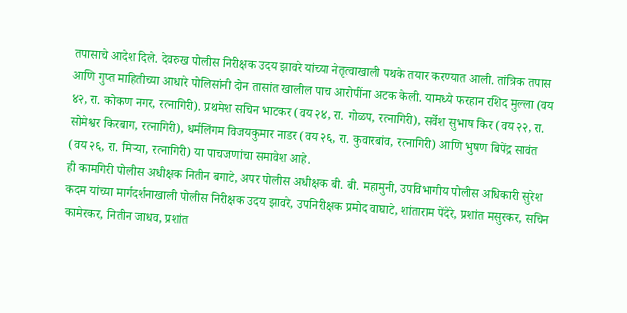तपासाचे आदेश दिले. देवरुख पोलीस निरीक्षक उदय झावरे यांच्या नेतृत्वाखाली पथके तयार करण्यात आली. तांत्रिक तपास आणि गुप्त माहितीच्या आधारे पोलिसांनी दोन तासांत खालील पाच आरोपींना अटक केली. यामध्ये फरहान रशिद मुल्ला (वय ४२, रा. कोकण नगर, रत्नागिरी). प्रथमेश सचिन भाटकर (वय २४, रा. गोळप, रत्नागिरी), सर्वेश सुभाष किर (वय २२, रा. सोमेश्वर किरबाग, रत्नागिरी), धर्मलिंगम विजयकुमार नाडर (वय २६, रा. कुवारबांव, रत्नागिरी) आणि भुषण बिपेंद्र सावंत (वय २६, रा. मिऱ्या, रत्नागिरी) या पाचजणांचा समावेश आहे.
ही कामगिरी पोलीस अधीक्षक नितीन बगाटे, अपर पोलीस अधीक्षक बी. बी. महामुनी, उपविभागीय पोलीस अधिकारी सुरेश कदम यांच्या मार्गदर्शनाखाली पोलीस निरीक्षक उदय झावरे, उपनिरीक्षक प्रमोद वाघाटे, शांताराम पेंदेरे, प्रशांत मसुरकर, सचिन कामेरकर, नितीन जाधव, प्रशांत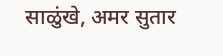साळुंखे, अमर सुतार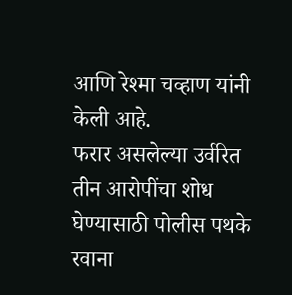आणि रेश्मा चव्हाण यांनी केली आहे.
फरार असलेल्या उर्वरित तीन आरोपींचा शोध घेण्यासाठी पोलीस पथके रवाना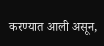करण्यात आली असून,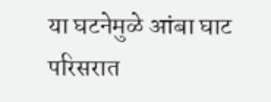या घटनेमुळे आंबा घाट परिसरात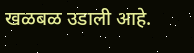खळबळ उडाली आहे.